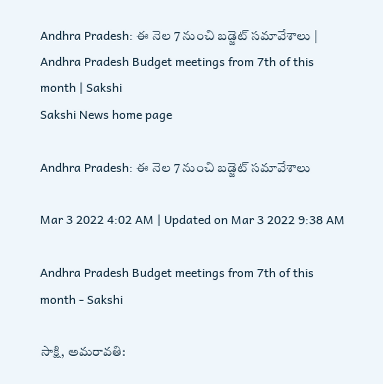Andhra Pradesh: ఈ నెల 7 నుంచి బడ్జెట్‌ సమావేశాలు | Andhra Pradesh Budget meetings from 7th of this month | Sakshi
Sakshi News home page

Andhra Pradesh: ఈ నెల 7 నుంచి బడ్జెట్‌ సమావేశాలు

Mar 3 2022 4:02 AM | Updated on Mar 3 2022 9:38 AM

Andhra Pradesh Budget meetings from 7th of this month - Sakshi

సాక్షి, అమరావతి: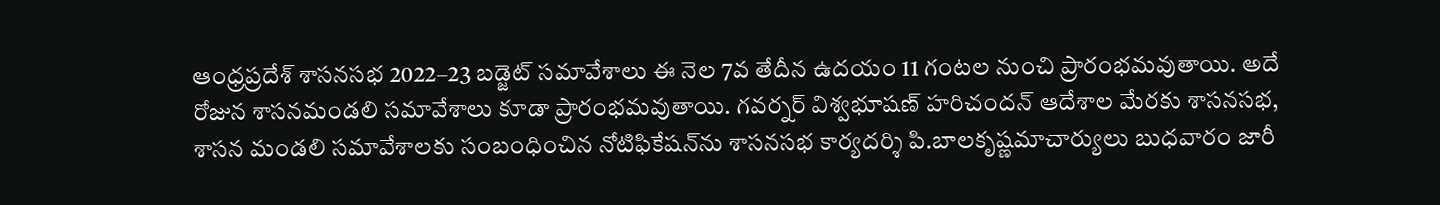ఆంధ్రప్రదేశ్‌ శాసనసభ 2022–23 బడ్జెట్‌ సమావేశాలు ఈ నెల 7వ తేదీన ఉదయం 11 గంటల నుంచి ప్రారంభమవుతాయి. అదే రోజున శాసనమండలి సమావేశాలు కూడా ప్రారంభమవుతాయి. గవర్నర్‌ విశ్వభూషణ్‌ హరిచందన్‌ ఆదేశాల మేరకు శాసనసభ, శాసన మండలి సమావేశాలకు సంబంధించిన నోటిఫికేషన్‌ను శాసనసభ కార్యదర్శి పి.బాలకృష్ణమాచార్యులు బుధవారం జారీ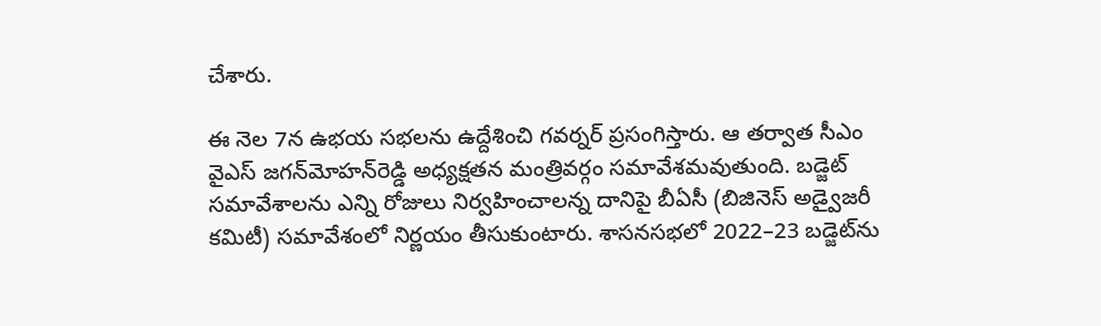చేశారు.

ఈ నెల 7న ఉభయ సభలను ఉద్దేశించి గవర్నర్‌ ప్రసంగిస్తారు. ఆ తర్వాత సీఎం వైఎస్‌ జగన్‌మోహన్‌రెడ్డి అధ్యక్షతన మంత్రివర్గం సమావేశమవుతుంది. బడ్జెట్‌ సమావేశాలను ఎన్ని రోజులు నిర్వహించాలన్న దానిపై బీఏసీ (బిజినెస్‌ అడ్వైజరీ కమిటీ) సమావేశంలో నిర్ణయం తీసుకుంటారు. శాసనసభలో 2022–23 బడ్జెట్‌ను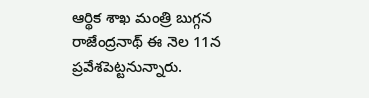ఆర్థిక శాఖ మంత్రి బుగ్గన రాజేంద్రనాథ్‌ ఈ నెల 11న ప్రవేశపెట్టనున్నారు.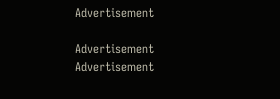Advertisement

Advertisement
Advertisement